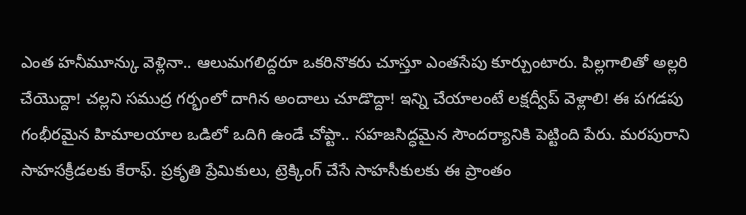ఎంత హనీమూన్కు వెళ్లినా.. ఆలుమగలిద్దరూ ఒకరినొకరు చూస్తూ ఎంతసేపు కూర్చుంటారు. పిల్లగాలితో అల్లరి చేయొద్దా! చల్లని సముద్ర గర్భంలో దాగిన అందాలు చూడొద్దా! ఇన్ని చేయాలంటే లక్షద్వీప్ వెళ్లాలి! ఈ పగడపు
గంభీరమైన హిమాలయాల ఒడిలో ఒదిగి ఉండే చోప్టా.. సహజసిద్ధమైన సౌందర్యానికి పెట్టింది పేరు. మరపురాని సాహసక్రీడలకు కేరాఫ్. ప్రకృతి ప్రేమికులు, ట్రెక్కింగ్ చేసే సాహసీకులకు ఈ ప్రాంతం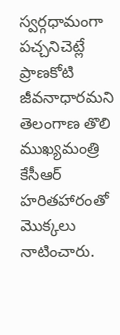స్వర్గధామంగా
పచ్చనిచెట్లే ప్రాణకోటి జీవనాధారమని తెలంగాణ తొలి ముఖ్యమంత్రి కేసీఆర్ హరితహారంతో మొక్కలు నాటించారు.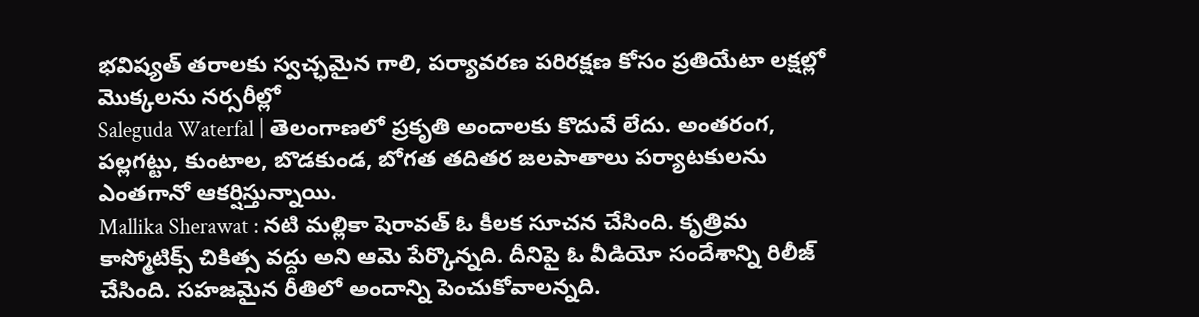భవిష్యత్ తరాలకు స్వచ్ఛమైన గాలి, పర్యావరణ పరిరక్షణ కోసం ప్రతియేటా లక్షల్లో మొక్కలను నర్సరీల్లో
Saleguda Waterfal | తెలంగాణలో ప్రకృతి అందాలకు కొదువే లేదు. అంతరంగ, పల్లగట్టు, కుంటాల, బొడకుండ, బోగత తదితర జలపాతాలు పర్యాటకులను ఎంతగానో ఆకర్షిస్తున్నాయి.
Mallika Sherawat : నటి మల్లికా షెరావత్ ఓ కీలక సూచన చేసింది. కృత్రిమ కాస్మోటిక్స్ చికిత్స వద్దు అని ఆమె పేర్కొన్నది. దీనిపై ఓ వీడియో సందేశాన్ని రిలీజ్ చేసింది. సహజమైన రీతిలో అందాన్ని పెంచుకోవాలన్నది.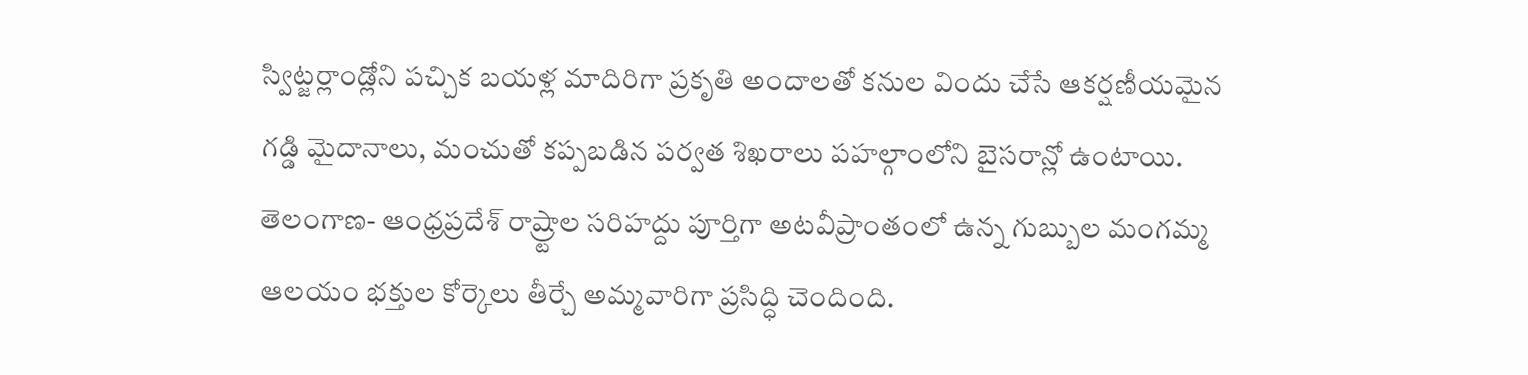స్విట్జర్లాండ్లోని పచ్చిక బయళ్ల మాదిరిగా ప్రకృతి అందాలతో కనుల విందు చేసే ఆకర్షణీయమైన గడ్డి మైదానాలు, మంచుతో కప్పబడిన పర్వత శిఖరాలు పహల్గాంలోని బైసరాన్లో ఉంటాయి.
తెలంగాణ- ఆంధ్రప్రదేశ్ రాష్ర్టాల సరిహద్దు పూర్తిగా అటవీప్రాంతంలో ఉన్న గుబ్బుల మంగమ్మ ఆలయం భక్తుల కోర్కెలు తీర్చే అమ్మవారిగా ప్రసిద్ధి చెందింది.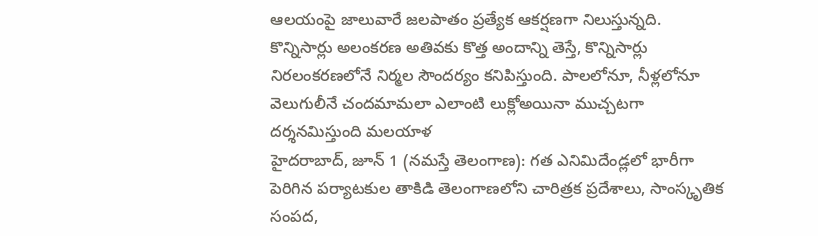ఆలయంపై జాలువారే జలపాతం ప్రత్యేక ఆకర్షణగా నిలుస్తున్నది.
కొన్నిసార్లు అలంకరణ అతివకు కొత్త అందాన్ని తెస్తే, కొన్నిసార్లు నిరలంకరణలోనే నిర్మల సౌందర్యం కనిపిస్తుంది. పాలలోనూ, నీళ్లలోనూ వెలుగులీనే చందమామలా ఎలాంటి లుక్లోఅయినా ముచ్చటగా దర్శనమిస్తుంది మలయాళ
హైదరాబాద్, జూన్ 1 (నమస్తే తెలంగాణ): గత ఎనిమిదేండ్లలో భారీగా పెరిగిన పర్యాటకుల తాకిడి తెలంగాణలోని చారిత్రక ప్రదేశాలు, సాంస్కృతిక సంపద,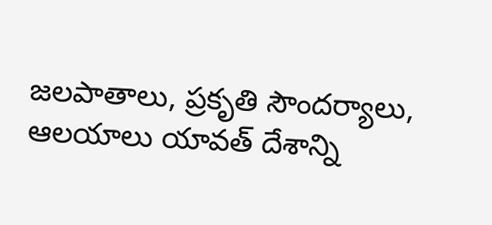జలపాతాలు, ప్రకృతి సౌందర్యాలు, ఆలయాలు యావత్ దేశాన్ని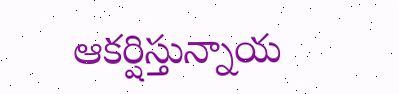ఆకర్షిస్తున్నాయ